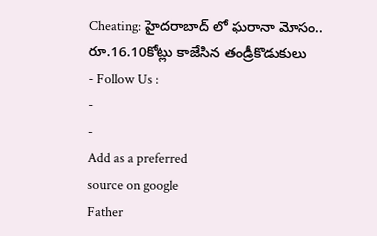Cheating: హైదరాబాద్ లో ఘరానా మోసం.. రూ.16.10కోట్లు కాజేసిన తండ్రీకొడుకులు
- Follow Us :
-
-
Add as a preferred
source on google
Father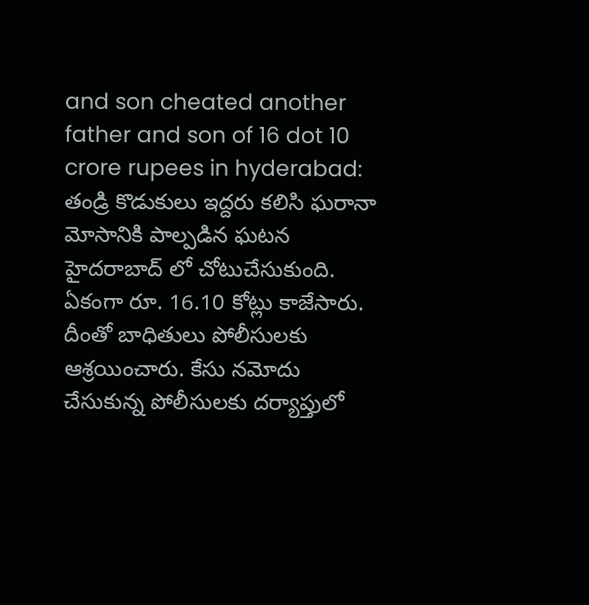and son cheated another father and son of 16 dot 10 crore rupees in hyderabad: తండ్రి కొడుకులు ఇద్దరు కలిసి ఘరానా మోసానికి పాల్పడిన ఘటన హైదరాబాద్ లో చోటుచేసుకుంది. ఏకంగా రూ. 16.10 కోట్లు కాజేసారు. దీంతో బాధితులు పోలీసులకు ఆశ్రయించారు. కేసు నమోదు చేసుకున్న పోలీసులకు దర్యాప్తులో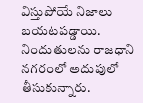విస్తుపోయే నిజాలు బయటపడ్డాయి. నిందుతులను రాజధాని నగరంలో అదుపులో తీసుకున్నారు.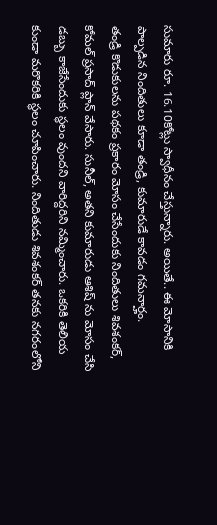సుమారు రూ. 16.10కోట్లు స్వాధీనం చేస్తున్నారు. అయితే.. ఈ మోసానికి పాల్పడిన నిందితులు కూడా తండ్రి, కుమారుడే కావడం గమనార్హం.
తండ్రి కొడుకులను పథకం ప్రకారం మోసం చేసేందుకు నిందితులు శివశంకర్, కోమల్ ప్రసాద్ ప్లాన్ వేసారు. సునీల్, అతని కుమారుడు ఆశిష్ ను మోసం చేసి డబ్బు కాజేసేందుకు స్థలం వుందని వారిద్దరిని నమ్మించారు. ఒకరికి తెలియ కుండా మరొకరికి స్థలం చూపించారు. నిందితుడు శివశంకర్ తనకు నగరంలోని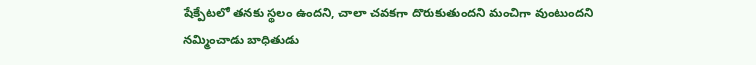షేక్పేటలో తనకు స్థలం ఉందని, చాలా చవకగా దొరుకుతుందని మంచిగా వుంటుందని నమ్మించాడు బాధితుడు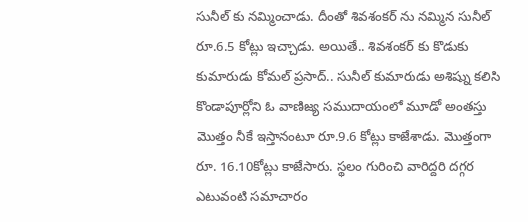సునీల్ కు నమ్మించాడు. దీంతో శివశంకర్ ను నమ్మిన సునీల్ రూ.6.5 కోట్లు ఇచ్చాడు. అయితే.. శివశంకర్ కు కొడుకు కుమారుడు కోమల్ ప్రసాద్.. సునీల్ కుమారుడు అశిష్ను కలిసి కొండాపూర్లోని ఓ వాణిజ్య సముదాయంలో మూడో అంతస్తు మొత్తం నీకే ఇస్తానంటూ రూ.9.6 కోట్లు కాజేశాడు. మొత్తంగా రూ. 16.10కోట్లు కాజేసారు. స్థలం గురించి వారిద్దరి దగ్గర ఎటువంటి సమాచారం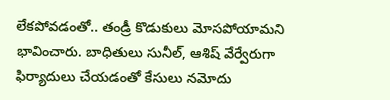లేకపోవడంతో.. తండ్రీ కొడుకులు మోసపోయామని భావించారు. బాధితులు సునీల్, ఆశిష్ వేర్వేరుగా ఫిర్యాదులు చేయడంతో కేసులు నమోదు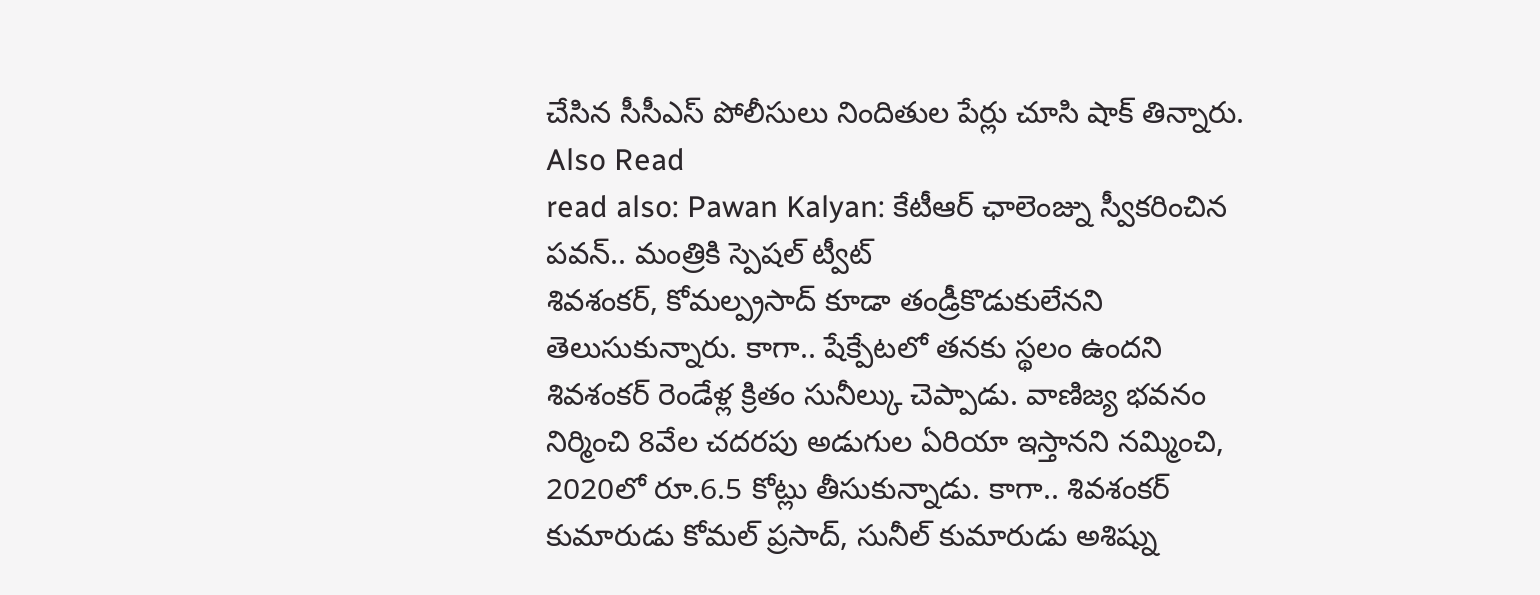చేసిన సీసీఎస్ పోలీసులు నిందితుల పేర్లు చూసి షాక్ తిన్నారు.
Also Read
read also: Pawan Kalyan: కేటీఆర్ ఛాలెంజ్ను స్వీకరించిన పవన్.. మంత్రికి స్పెషల్ ట్వీట్
శివశంకర్, కోమల్ప్రసాద్ కూడా తండ్రీకొడుకులేనని తెలుసుకున్నారు. కాగా.. షేక్పేటలో తనకు స్థలం ఉందని శివశంకర్ రెండేళ్ల క్రితం సునీల్కు చెప్పాడు. వాణిజ్య భవనం నిర్మించి 8వేల చదరపు అడుగుల ఏరియా ఇస్తానని నమ్మించి, 2020లో రూ.6.5 కోట్లు తీసుకున్నాడు. కాగా.. శివశంకర్ కుమారుడు కోమల్ ప్రసాద్, సునీల్ కుమారుడు అశిష్ను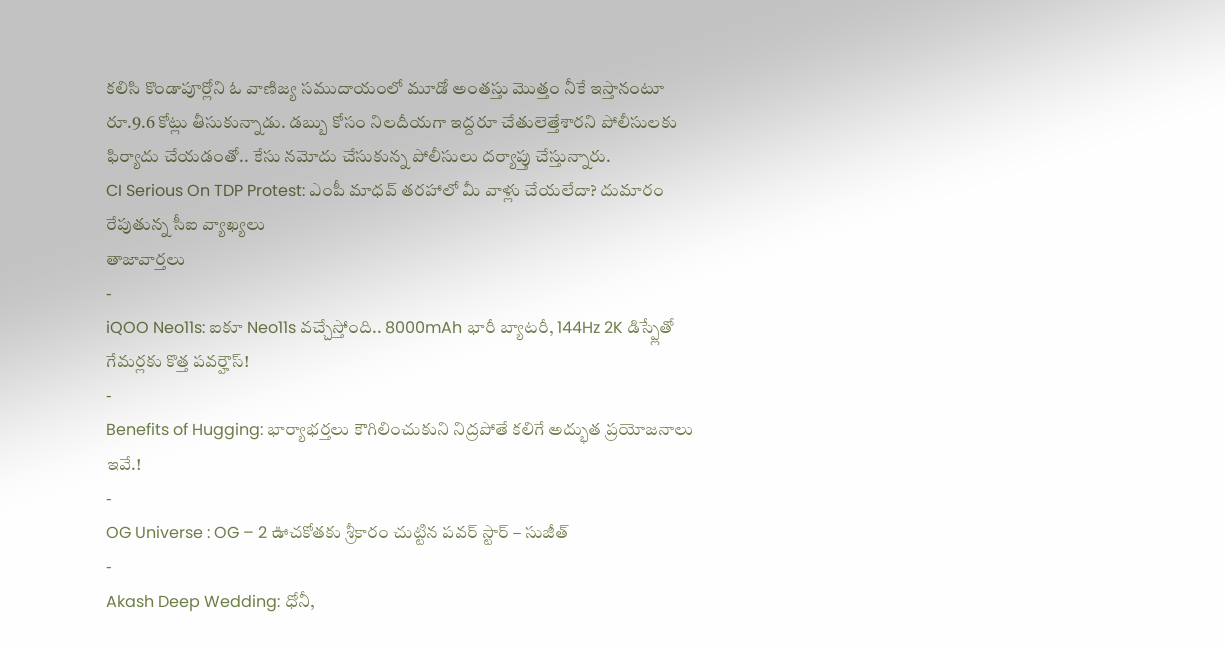కలిసి కొండాపూర్లోని ఓ వాణిజ్య సముదాయంలో మూడో అంతస్తు మొత్తం నీకే ఇస్తానంటూ రూ.9.6 కోట్లు తీసుకున్నాడు. డబ్బు కోసం నిలదీయగా ఇద్దరూ చేతులెత్తేశారని పోలీసులకు ఫిర్యాదు చేయడంతో.. కేసు నమోదు చేసుకున్న పోలీసులు దర్యాప్తు చేస్తున్నారు.
CI Serious On TDP Protest: ఎంపీ మాధవ్ తరహాలో మీ వాళ్లు చేయలేదా? దుమారం రేపుతున్న సీఐ వ్యాఖ్యలు
తాజావార్తలు
-
iQOO Neo11s: ఐకూ Neo11s వచ్చేస్తోంది.. 8000mAh భారీ బ్యాటరీ, 144Hz 2K డిస్ప్లేతో గేమర్లకు కొత్త పవర్హౌస్!
-
Benefits of Hugging: భార్యాభర్తలు కౌగిలించుకుని నిద్రపోతే కలిగే అద్భుత ప్రయోజనాలు ఇవే.!
-
OG Universe : OG – 2 ఊచకోతకు శ్రీకారం చుట్టిన పవర్ స్టార్ – సుజీత్
-
Akash Deep Wedding: ధోనీ,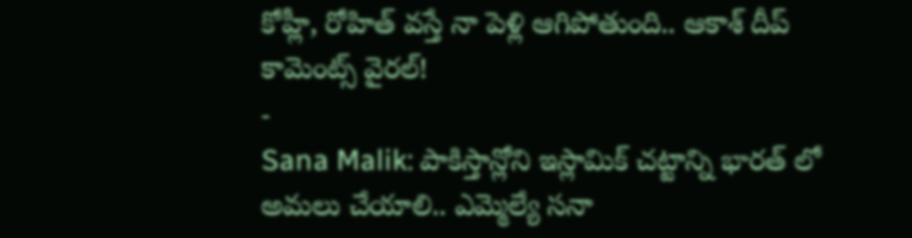కోహ్లీ, రోహిత్ వస్తే నా పెళ్లి ఆగిపోతుంది.. ఆకాశ్ దీప్ కామెంట్స్ వైరల్!
-
Sana Malik: పాకిస్తాన్లోని ఇస్లామిక్ చట్టాన్ని భారత్ లో అమలు చేయాలి.. ఎమ్మెల్యే సనా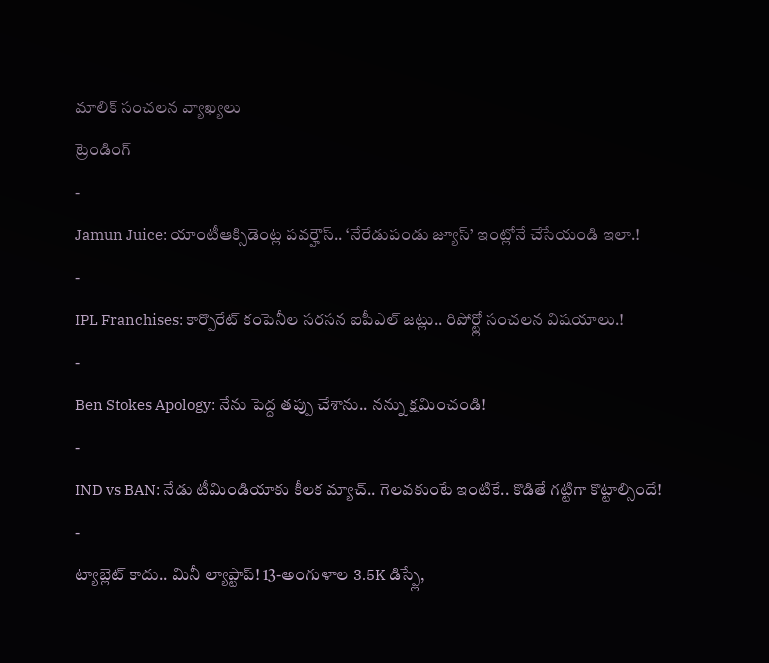మాలిక్ సంచలన వ్యాఖ్యలు
ట్రెండింగ్
-
Jamun Juice: యాంటీఆక్సిడెంట్ల పవర్హౌస్.. ‘నేరేడుపండు జ్యూస్’ ఇంట్లోనే చేసేయండి ఇలా.!
-
IPL Franchises: కార్పొరేట్ కంపెనీల సరసన ఐపీఎల్ జట్లు.. రిపోర్ట్లో సంచలన విషయాలు.!
-
Ben Stokes Apology: నేను పెద్ద తప్పు చేశాను.. నన్ను క్షమించండి!
-
IND vs BAN: నేడు టీమిండియాకు కీలక మ్యాచ్.. గెలవకుంటే ఇంటికే.. కొడితే గట్టిగా కొట్టాల్సిందే!
-
ట్యాబ్లెట్ కాదు.. మినీ ల్యాప్టాప్! 13-అంగుళాల 3.5K డిస్ప్లే,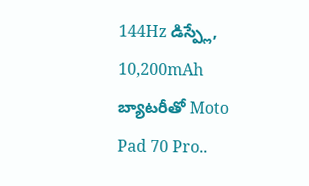144Hz డిస్ప్లే, 10,200mAh బ్యాటరీతో Moto Pad 70 Pro..